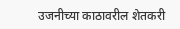उजनीच्या काठावरील शेतकरी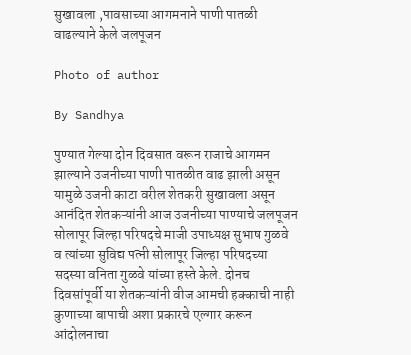सुखावला ,पावसाच्या आगमनाने पाणी पातळी वाढल्याने केले जलपूजन

Photo of author

By Sandhya

पुण्यात गेल्या दोन दिवसात वरून राजाचे आगमन झाल्याने उजनीच्या पाणी पातळीत वाढ झाली असून यामुळे उजनी काटा वरील शेतकरी सुखावला असून आनंदित शेतकऱ्यांनी आज उजनीच्या पाण्याचे जलपूजन सोलापूर जिल्हा परिषदचे माजी उपाध्यक्ष सुभाष गुळवे व त्यांच्या सुविद्य पत्नी सोलापूर जिल्हा परिषदच्या सदस्या वनिता गुळवे यांच्या हस्ते केले. दोनच दिवसांपूर्वी या शेतकऱ्यांनी वीज आमची हक्काची नाही कुणाच्या बापाची अशा प्रकारचे एल्गार करून आंदोलनाचा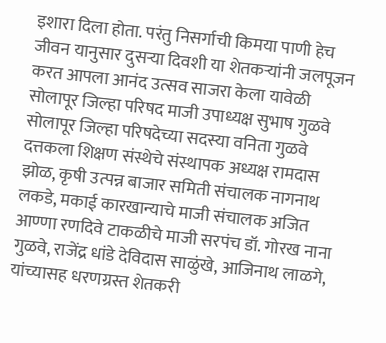इशारा दिला होता. परंतु निसर्गाची किमया पाणी हेच जीवन यानुसार दुसऱ्या दिवशी या शेतकऱ्यांनी जलपूजन करत आपला आनंद उत्सव साजरा केला यावेळी सोलापूर जिल्हा परिषद माजी उपाध्यक्ष सुभाष गुळवे सोलापूर जिल्हा परिषदेच्या सदस्या वनिता गुळवे दत्तकला शिक्षण संस्थेचे संस्थापक अध्यक्ष रामदास झोळ, कृषी उत्पन्न बाजार समिती संचालक नागनाथ लकडे, मकाई कारखान्याचे माजी संचालक अजित आण्णा रणदिवे टाकळीचे माजी सरपंच डॉ. गोरख नाना गुळवे, राजेंद्र धांडे देविदास साळुंखे, आजिनाथ लाळगे, यांच्यासह धरणग्रस्त शेतकरी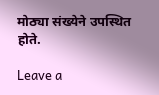मोठ्या संख्येने उपस्थित होते.

Leave a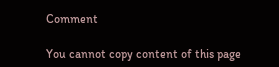Comment

You cannot copy content of this page